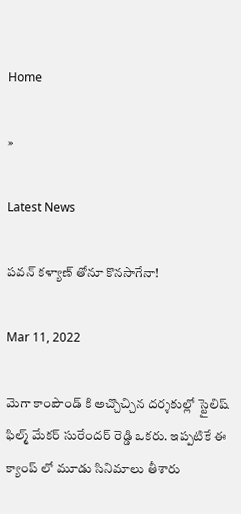Home

»

Latest News

ప‌వ‌న్ క‌ళ్యాణ్ తోనూ కొన‌సాగేనా!

Mar 11, 2022

మెగా కాంపౌండ్ కి అచ్చొచ్చిన ద‌ర్శ‌కుల్లో స్టైలిష్ ఫిల్మ్ మేక‌ర్ సురేంద‌ర్ రెడ్డి ఒక‌రు. ఇప్ప‌టికే ఈ క్యాంప్ లో మూడు సినిమాలు తీశారు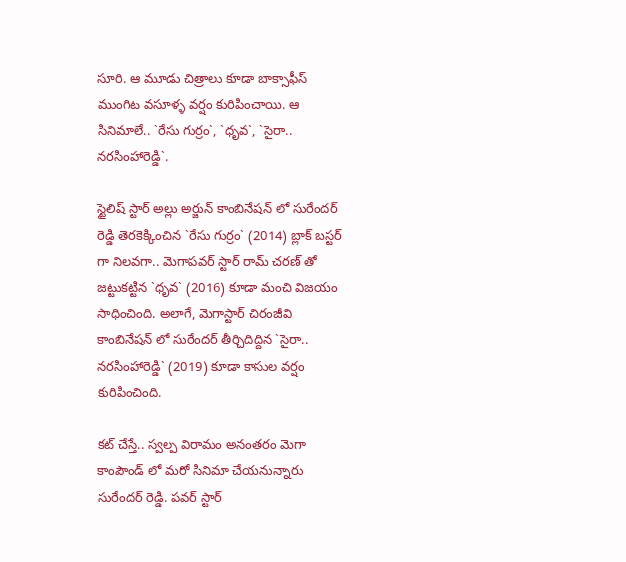సూరి. ఆ మూడు చిత్రాలు కూడా బాక్సాఫీస్ ముంగిట వ‌సూళ్ళ వ‌ర్షం కురిపించాయి. ఆ సినిమాలే.. `రేసు గుర్రం`, `ధృవ‌`, `సైరా.. న‌ర‌సింహారెడ్డి`.

స్టైలిష్ స్టార్ అల్లు అర్జున్ కాంబినేష‌న్ లో సురేంద‌ర్ రెడ్డి తెర‌కెక్కించిన `రేసు గుర్రం` (2014) బ్లాక్ బ‌స్ట‌ర్ గా నిల‌వ‌గా.. మెగాప‌వ‌ర్ స్టార్ రామ్ చర‌ణ్ తో జ‌ట్టుక‌ట్టిన `ధృవ‌` (2016) కూడా మంచి విజ‌యం సాధించింది. అలాగే, మెగాస్టార్ చిరంజీవి కాంబినేష‌న్ లో సురేంద‌ర్ తీర్చిదిద్దిన `సైరా.. న‌ర‌సింహారెడ్డి` (2019) కూడా కాసుల వ‌ర్షం కురిపించింది.

క‌ట్ చేస్తే.. స్వ‌ల్ప విరామం అనంత‌రం మెగా కాంపౌండ్ లో మ‌రో సినిమా చేయ‌నున్నారు సురేంద‌ర్ రెడ్డి. ప‌వ‌ర్ స్టార్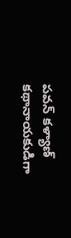ప‌వ‌న్ క‌ళ్యాణ్ క‌థానాయ‌కుడిగా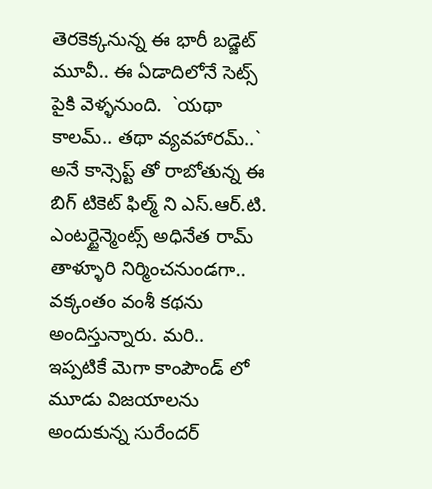తెర‌కెక్క‌నున్న ఈ భారీ బ‌డ్జెట్ మూవీ.. ఈ ఏడాదిలోనే సెట్స్ పైకి వెళ్ళ‌నుంది.  `య‌థా కాల‌మ్.. త‌థా వ్య‌వ‌హార‌మ్..` అనే కాన్సెప్ట్ తో రాబోతున్న ఈ బిగ్ టికెట్ ఫిల్మ్ ని ఎస్.ఆర్.టి. ఎంట‌ర్టైన్మెంట్స్ అధినేత రామ్ తాళ్ళూరి నిర్మించ‌నుండ‌గా.. వ‌క్కంతం వంశీ క‌థ‌ను అందిస్తున్నారు. మ‌రి.. ఇప్ప‌టికే మెగా కాంపౌండ్ లో మూడు విజ‌యాల‌ను అందుకున్న సురేంద‌ర్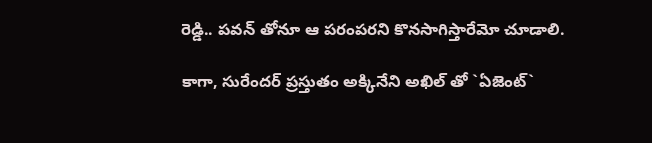రెడ్డి.. ప‌వ‌న్ తోనూ ఆ ప‌రంప‌ర‌ని కొన‌సాగిస్తారేమో చూడాలి.

కాగా, సురేంద‌ర్ ప్ర‌స్తుతం అక్కినేని అఖిల్ తో `ఏజెంట్`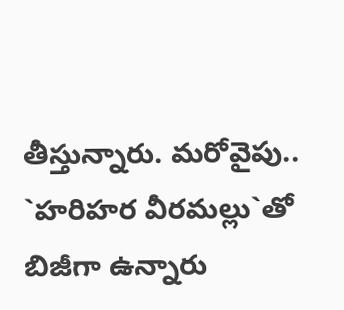తీస్తున్నారు. మ‌రోవైపు.. `హ‌రిహ‌ర వీర‌మ‌ల్లు`తో బిజీగా ఉన్నారు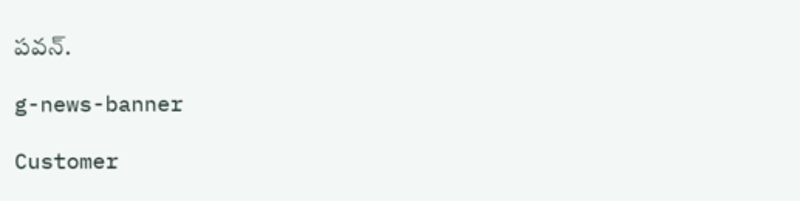ప‌వ‌న్.

g-news-banner

Customer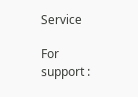Service

For support :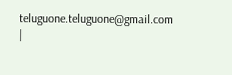teluguone.teluguone@gmail.com |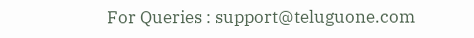For Queries : support@teluguone.com